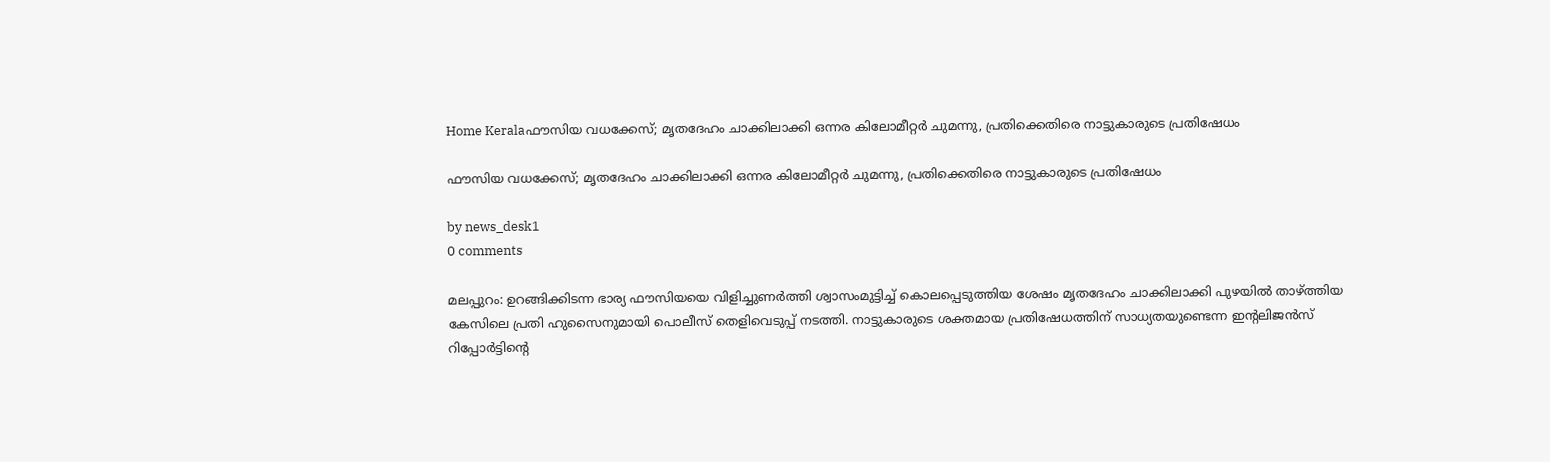Home Keralaഫൗസിയ വധക്കേസ്; മൃതദേഹം ചാക്കിലാക്കി ഒന്നര കിലോമീറ്റർ ചുമന്നു, പ്രതിക്കെതിരെ നാട്ടുകാരുടെ പ്രതിഷേധം

ഫൗസിയ വധക്കേസ്; മൃതദേഹം ചാക്കിലാക്കി ഒന്നര കിലോമീറ്റർ ചുമന്നു, പ്രതിക്കെതിരെ നാട്ടുകാരുടെ പ്രതിഷേധം

by news_desk1
0 comments

മലപ്പുറം: ഉറങ്ങിക്കിടന്ന ഭാര്യ ഫൗസിയയെ വിളിച്ചുണർത്തി ശ്വാസംമുട്ടിച്ച് കൊലപ്പെടുത്തിയ ശേഷം മൃതദേഹം ചാക്കിലാക്കി പുഴയിൽ താഴ്ത്തിയ കേസിലെ പ്രതി ഹുസൈനുമായി പൊലീസ് തെളിവെടുപ്പ് നടത്തി. നാട്ടുകാരുടെ ശക്തമായ പ്രതിഷേധത്തിന് സാധ്യതയുണ്ടെന്ന ഇന്റലിജൻസ് റിപ്പോർട്ടിന്റെ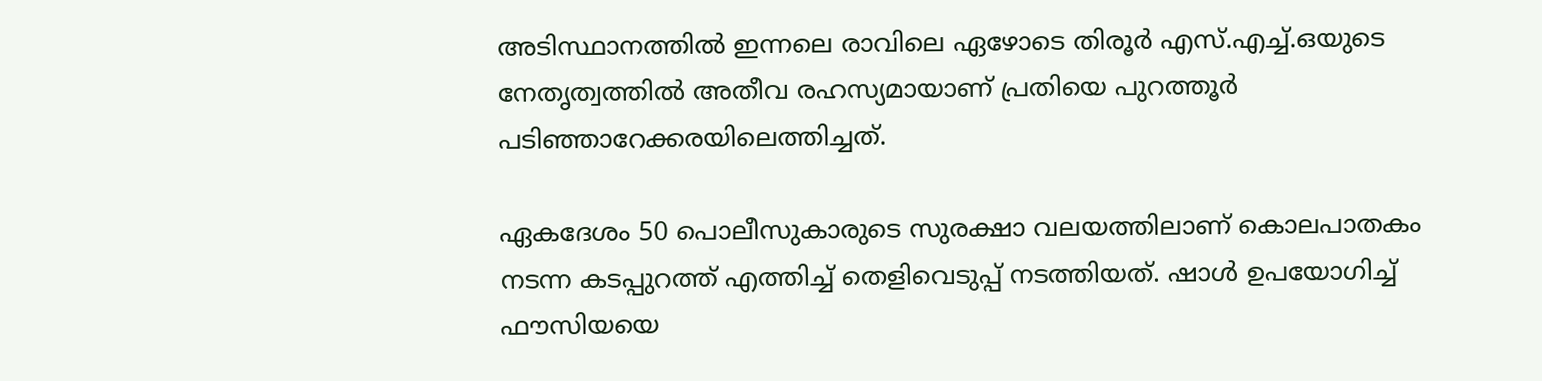അടിസ്ഥാനത്തിൽ ഇന്നലെ രാവിലെ ഏഴോടെ തിരൂർ എസ്.എച്ച്.ഒയുടെ നേതൃത്വത്തിൽ അതീവ രഹസ്യമായാണ് പ്രതിയെ പുറത്തൂർ പടിഞ്ഞാറേക്കരയിലെത്തിച്ചത്.

ഏകദേശം 50 പൊലീസുകാരുടെ സുരക്ഷാ വലയത്തിലാണ് കൊലപാതകം നടന്ന കടപ്പുറത്ത് എത്തിച്ച് തെളിവെടുപ്പ് നടത്തിയത്. ഷാൾ ഉപയോഗിച്ച് ഫൗസിയയെ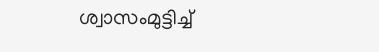ശ്വാസംമുട്ടിച്ച്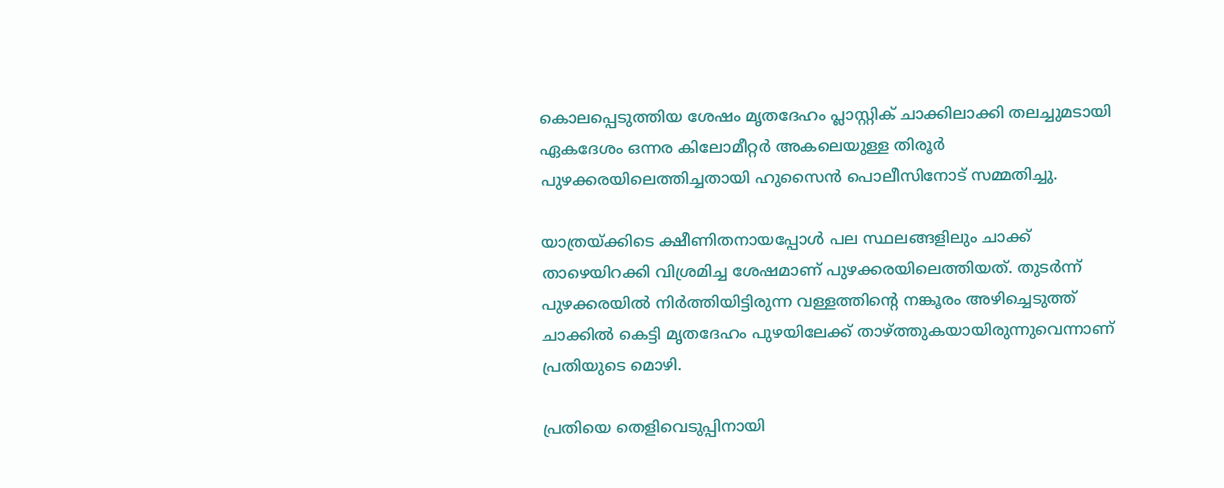കൊലപ്പെടുത്തിയ ശേഷം മൃതദേഹം പ്ലാസ്റ്റിക് ചാക്കിലാക്കി തലച്ചുമടായി ഏകദേശം ഒന്നര കിലോമീറ്റർ അകലെയുള്ള തിരൂർ പുഴക്കരയിലെത്തിച്ചതായി ഹുസൈൻ പൊലീസിനോട് സമ്മതിച്ചു.

യാത്രയ്ക്കിടെ ക്ഷീണിതനായപ്പോൾ പല സ്ഥലങ്ങളിലും ചാക്ക് താഴെയിറക്കി വിശ്രമിച്ച ശേഷമാണ് പുഴക്കരയിലെത്തിയത്. തുടർന്ന് പുഴക്കരയിൽ നിർത്തിയിട്ടിരുന്ന വള്ളത്തിന്റെ നങ്കൂരം അഴിച്ചെടുത്ത് ചാക്കിൽ കെട്ടി മൃതദേഹം പുഴയിലേക്ക് താഴ്ത്തുകയായിരുന്നുവെന്നാണ് പ്രതിയുടെ മൊഴി.

പ്രതിയെ തെളിവെടുപ്പിനായി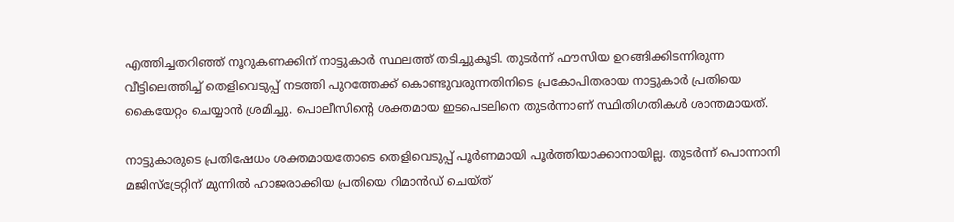എത്തിച്ചതറിഞ്ഞ് നൂറുകണക്കിന് നാട്ടുകാർ സ്ഥലത്ത് തടിച്ചുകൂടി. തുടർന്ന് ഫൗസിയ ഉറങ്ങിക്കിടന്നിരുന്ന വീട്ടിലെത്തിച്ച് തെളിവെടുപ്പ് നടത്തി പുറത്തേക്ക് കൊണ്ടുവരുന്നതിനിടെ പ്രകോപിതരായ നാട്ടുകാർ പ്രതിയെ കൈയേറ്റം ചെയ്യാൻ ശ്രമിച്ചു. പൊലീസിന്റെ ശക്തമായ ഇടപെടലിനെ തുടർന്നാണ് സ്ഥിതിഗതികൾ ശാന്തമായത്.

നാട്ടുകാരുടെ പ്രതിഷേധം ശക്തമായതോടെ തെളിവെടുപ്പ് പൂർണമായി പൂർത്തിയാക്കാനായില്ല. തുടർന്ന് പൊന്നാനി മജിസ്‌ട്രേറ്റിന് മുന്നിൽ ഹാജരാക്കിയ പ്രതിയെ റിമാൻഡ് ചെയ്ത്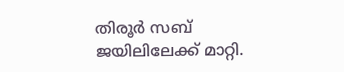തിരൂർ സബ് ജയിലിലേക്ക് മാറ്റി.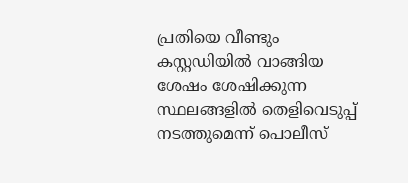പ്രതിയെ വീണ്ടും കസ്റ്റഡിയിൽ വാങ്ങിയ ശേഷം ശേഷിക്കുന്ന സ്ഥലങ്ങളിൽ തെളിവെടുപ്പ് നടത്തുമെന്ന് പൊലീസ്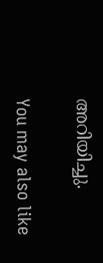അറിയിച്ചു.

You may also like